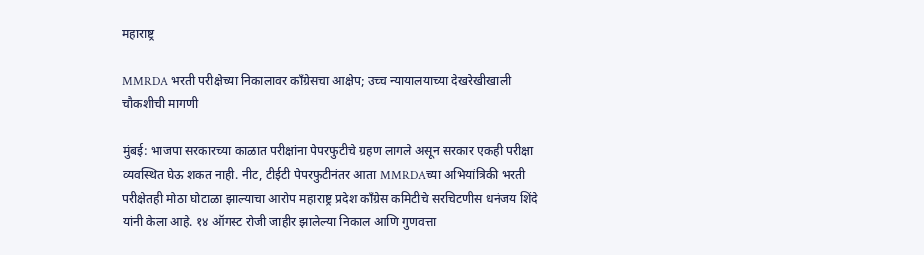महाराष्ट्र

MMRDA भरती परीक्षेच्या निकालावर काँग्रेसचा आक्षेप; उच्च न्यायालयाच्या देखरेखीखाली चौकशीची मागणी

मुंबई: भाजपा सरकारच्या काळात परीक्षांना पेपरफुटीचे ग्रहण लागले असून सरकार एकही परीक्षा व्यवस्थित घेऊ शकत नाही. नीट, टीईटी पेपरफुटीनंतर आता MMRDAच्या अभियांत्रिकी भरती परीक्षेतही मोठा घोटाळा झाल्याचा आरोप महाराष्ट्र प्रदेश काँग्रेस कमिटीचे सरचिटणीस धनंजय शिंदे यांनी केला आहे. १४ ऑगस्ट रोजी जाहीर झालेल्या निकाल आणि गुणवत्ता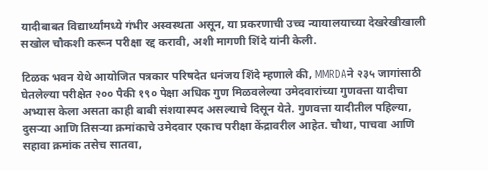यादीबाबत विद्यार्थ्यांमध्ये गंभीर अस्वस्थता असून, या प्रकरणाची उच्च न्यायालयाच्या देखरेखीखाली सखोल चौकशी करून परीक्षा रद्द करावी, अशी मागणी शिंदे यांनी केली.

टिळक भवन येथे आयोजित पत्रकार परिषदेत धनंजय शिंदे म्हणाले की, MMRDAने २३५ जागांसाठी घेतलेल्या परीक्षेत २०० पैकी १९० पेक्षा अधिक गुण मिळवलेल्या उमेदवारांच्या गुणवत्ता यादीचा अभ्यास केला असता काही बाबी संशयास्पद असल्याचे दिसून येते. गुणवत्ता यादीतील पहिल्या, दुसऱ्या आणि तिसऱ्या क्रमांकाचे उमेदवार एकाच परीक्षा केंद्रावरील आहेत. चौथा, पाचवा आणि सहावा क्रमांक तसेच सातवा,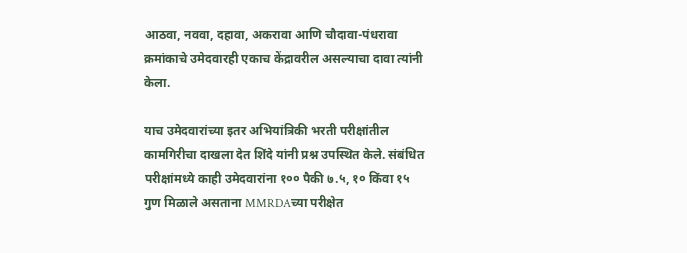आठवा, नववा, दहावा, अकरावा आणि चौदावा-पंधरावा क्रमांकाचे उमेदवारही एकाच केंद्रावरील असल्याचा दावा त्यांनी केला.

याच उमेदवारांच्या इतर अभियांत्रिकी भरती परीक्षांतील कामगिरीचा दाखला देत शिंदे यांनी प्रश्न उपस्थित केले. संबंधित परीक्षांमध्ये काही उमेदवारांना १०० पैकी ७.५, १० किंवा १५ गुण मिळाले असताना MMRDAच्या परीक्षेत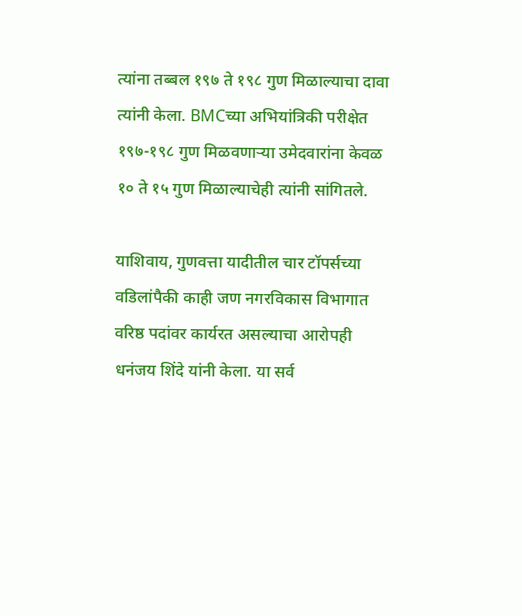त्यांना तब्बल १९७ ते १९८ गुण मिळाल्याचा दावा त्यांनी केला. BMCच्या अभियांत्रिकी परीक्षेत १९७-१९८ गुण मिळवणाऱ्या उमेदवारांना केवळ १० ते १५ गुण मिळाल्याचेही त्यांनी सांगितले.

याशिवाय, गुणवत्ता यादीतील चार टॉपर्सच्या वडिलांपैकी काही जण नगरविकास विभागात वरिष्ठ पदांवर कार्यरत असल्याचा आरोपही धनंजय शिंदे यांनी केला. या सर्व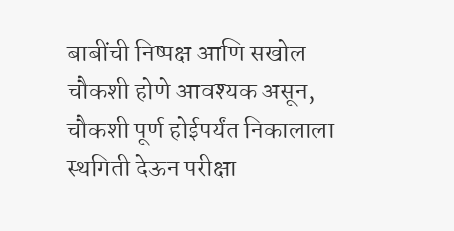बाबींची निष्पक्ष आणि सखोल चौकशी होणे आवश्यक असून, चौकशी पूर्ण होईपर्यंत निकालाला स्थगिती देऊन परीक्षा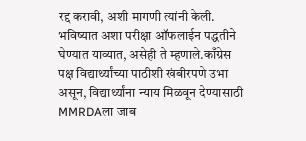रद्द करावी, अशी मागणी त्यांनी केली. भविष्यात अशा परीक्षा ऑफलाईन पद्धतीने घेण्यात याव्यात, असेही ते म्हणाले.काँग्रेस पक्ष विद्यार्थ्यांच्या पाठीशी खंबीरपणे उभा असून, विद्यार्थ्यांना न्याय मिळवून देण्यासाठी MMRDAला जाब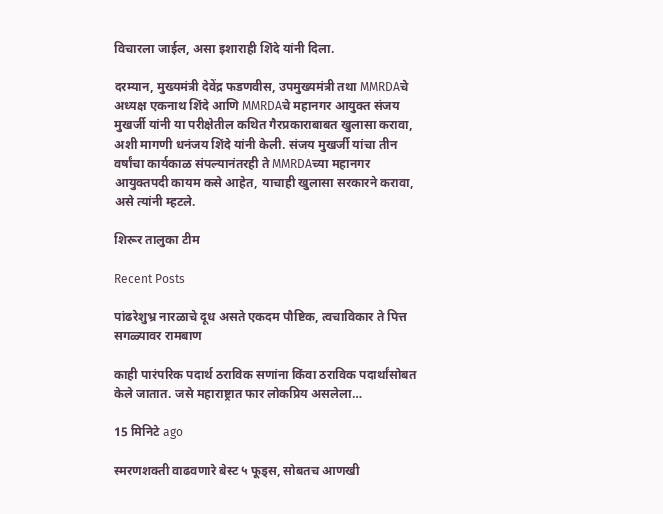विचारला जाईल, असा इशाराही शिंदे यांनी दिला.

दरम्यान, मुख्यमंत्री देवेंद्र फडणवीस, उपमुख्यमंत्री तथा MMRDAचे अध्यक्ष एकनाथ शिंदे आणि MMRDAचे महानगर आयुक्त संजय मुखर्जी यांनी या परीक्षेतील कथित गैरप्रकाराबाबत खुलासा करावा, अशी मागणी धनंजय शिंदे यांनी केली. संजय मुखर्जी यांचा तीन वर्षांचा कार्यकाळ संपल्यानंतरही ते MMRDAच्या महानगर आयुक्तपदी कायम कसे आहेत, याचाही खुलासा सरकारने करावा, असे त्यांनी म्हटले.

शिरूर तालुका टीम

Recent Posts

पांढरेशुभ्र नारळाचे दूध असते एकदम पौष्टिक, त्वचाविकार ते पित्त सगळ्यावर रामबाण

काही पारंपरिक पदार्थ ठराविक सणांना किंवा ठराविक पदार्थांसोबत केले जातात. जसे महाराष्ट्रात फार लोकप्रिय असलेला…

15 मिनिटे ago

स्मरणशक्ती वाढवणारे बेस्ट ५ फूड्स, सोबतच आणखी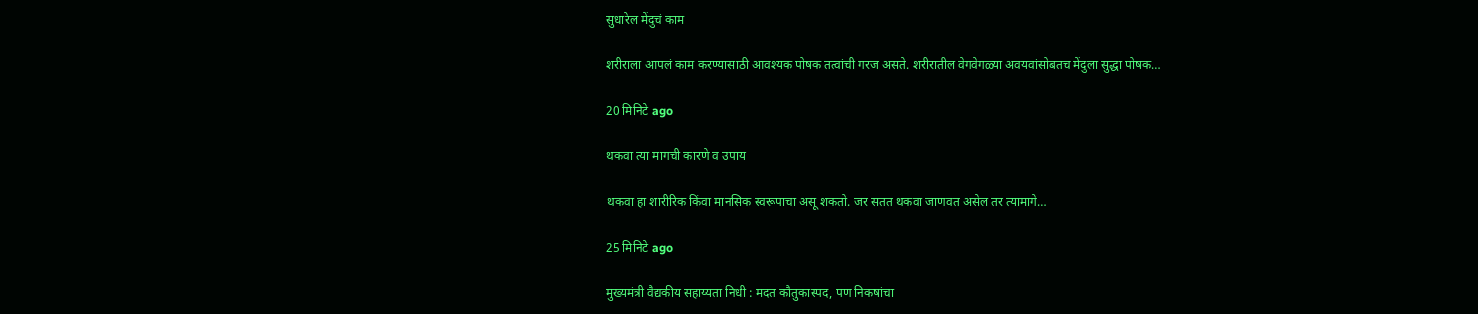सुधारेल मेंदुचं काम

शरीराला आपलं काम करण्यासाठी आवश्यक पोषक तत्वांची गरज असते. शरीरातील वेगवेगळ्या अवयवांसोबतच मेंदुला सुद्धा पोषक…

20 मिनिटे ago

थकवा त्या मागची कारणे व उपाय

थकवा हा शारीरिक किंवा मानसिक स्वरूपाचा असू शकतो. जर सतत थकवा जाणवत असेल तर त्यामागे…

25 मिनिटे ago

मुख्यमंत्री वैद्यकीय सहाय्यता निधी : मदत कौतुकास्पद, पण निकषांचा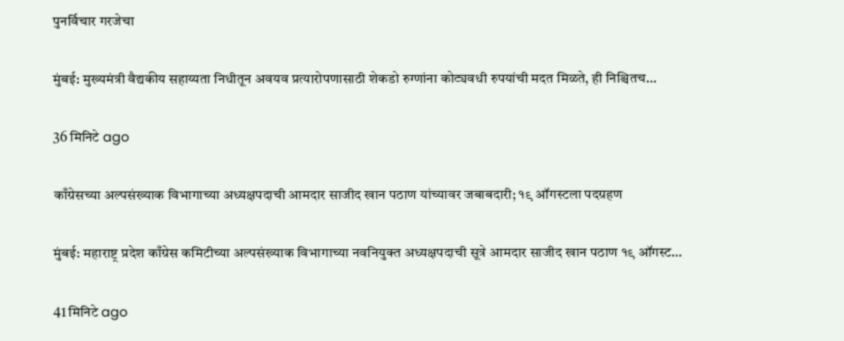पुनर्विचार गरजेचा

मुंबई: मुख्यमंत्री वैद्यकीय सहाय्यता निधीतून अवयव प्रत्यारोपणासाठी शेकडो रुग्णांना कोट्यवधी रुपयांची मदत मिळते, ही निश्चितच…

36 मिनिटे ago

काँग्रेसच्या अल्पसंख्याक विभागाच्या अध्यक्षपदाची आमदार साजीद खान पठाण यांच्यावर जबाबदारी; १९ ऑगस्टला पदग्रहण

मुंबई: महाराष्ट्र प्रदेश काँग्रेस कमिटीच्या अल्पसंख्याक विभागाच्या नवनियुक्त अध्यक्षपदाची सूत्रे आमदार साजीद खान पठाण १९ ऑगस्ट…

41 मिनिटे ago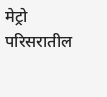मेट्रो परिसरातील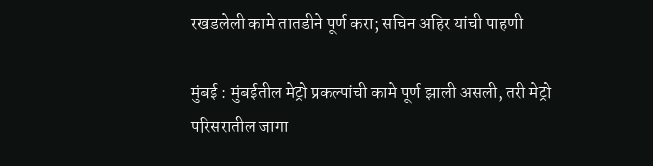रखडलेली कामे तातडीने पूर्ण करा; सचिन अहिर यांची पाहणी

मुंबई : मुंबईतील मेट्रो प्रकल्पांची कामे पूर्ण झाली असली, तरी मेट्रो परिसरातील जागा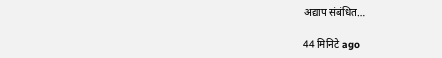अद्याप संबंधित…

44 मिनिटे ago